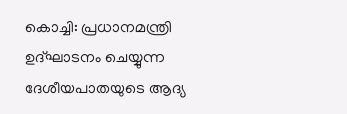കൊച്ചി: പ്രധാനമന്ത്രി ഉദ്ഘാടനം ചെയ്യുന്ന ദേശീയപാതയുടെ ആദ്യ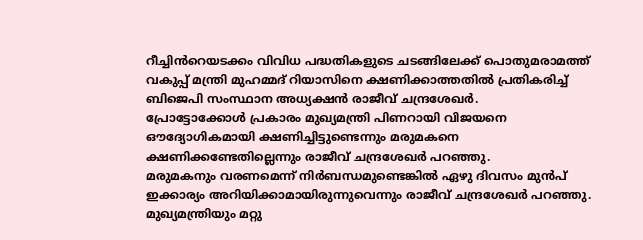റീച്ചിൻറെയടക്കം വിവിധ പദ്ധതികളുടെ ചടങ്ങിലേക്ക് പൊതുമരാമത്ത് വകുപ്പ് മന്ത്രി മുഹമ്മദ് റിയാസിനെ ക്ഷണിക്കാത്തതിൽ പ്രതികരിച്ച് ബിജെപി സംസ്ഥാന അധ്യക്ഷൻ രാജീവ് ചന്ദ്രശേഖർ.
പ്രോട്ടോക്കോൾ പ്രകാരം മുഖ്യമന്ത്രി പിണറായി വിജയനെ ഔദ്യോഗികമായി ക്ഷണിച്ചിട്ടുണ്ടെന്നും മരുമകനെ ക്ഷണിക്കണ്ടേതില്ലെന്നും രാജീവ് ചന്ദ്രശേഖർ പറഞ്ഞു.
മരുമകനും വരണമെന്ന് നിർബന്ധമുണ്ടെങ്കിൽ ഏഴു ദിവസം മുൻപ് ഇക്കാര്യം അറിയിക്കാമായിരുന്നുവെന്നും രാജീവ് ചന്ദ്രശേഖർ പറഞ്ഞു. മുഖ്യമന്ത്രിയും മറ്റു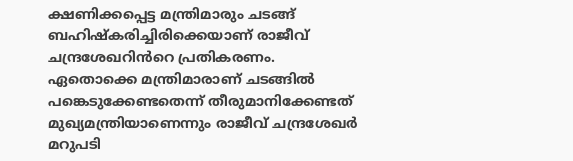ക്ഷണിക്കപ്പെട്ട മന്ത്രിമാരും ചടങ്ങ് ബഹിഷ്കരിച്ചിരിക്കെയാണ് രാജീവ് ചന്ദ്രശേഖറിൻറെ പ്രതികരണം.
ഏതൊക്കെ മന്ത്രിമാരാണ് ചടങ്ങിൽ പങ്കെടുക്കേണ്ടതെന്ന് തീരുമാനിക്കേണ്ടത് മുഖ്യമന്ത്രിയാണെന്നും രാജീവ് ചന്ദ്രശേഖർ മറുപടി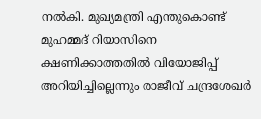നൽകി. മുഖ്യമന്ത്രി എന്തുകൊണ്ട് മുഹമ്മദ് റിയാസിനെ ക്ഷണിക്കാത്തതിൽ വിയോജിപ്പ് അറിയിച്ചില്ലെന്നും രാജീവ് ചന്ദ്രശേഖർ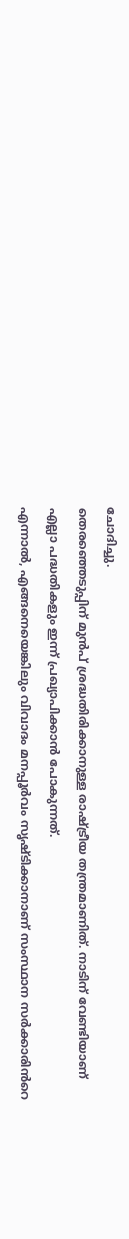ചോദിച്ചു.
തെരഞ്ഞെടുപ്പിന് മുൻപ് ശ്രദ്ധതിരിക്കാനുള്ള രാഷ്ട്രീയ തന്ത്രമാണിത്. നാടിന് വേണ്ടിയാണ് എല്ലാ പദ്ധതികളും ഇന്ന് പ്രഖ്യാപിക്കാൻ പോകുന്നത്.
എന്നാൽ, എങ്ങനെയെങ്കിലും വിവാദം മനപ്പൂർവം സൃഷ്ടിക്കാനാണ് സംസ്ഥാന സർക്കാരിൻറെ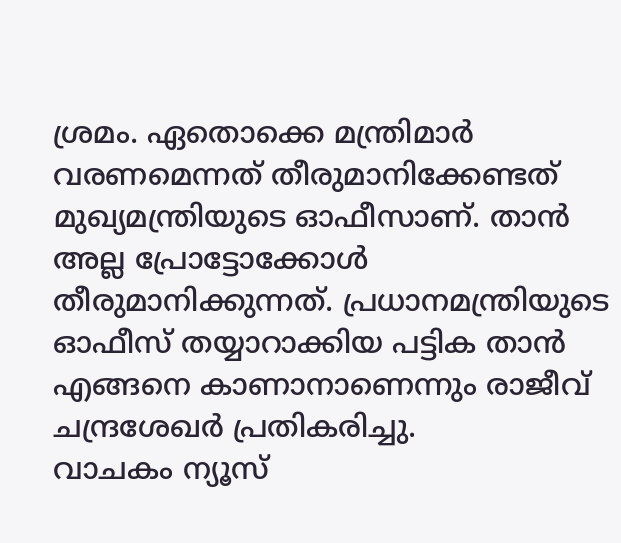ശ്രമം. ഏതൊക്കെ മന്ത്രിമാർ വരണമെന്നത് തീരുമാനിക്കേണ്ടത് മുഖ്യമന്ത്രിയുടെ ഓഫീസാണ്. താൻ അല്ല പ്രോട്ടോക്കോൾ തീരുമാനിക്കുന്നത്. പ്രധാനമന്ത്രിയുടെ ഓഫീസ് തയ്യാറാക്കിയ പട്ടിക താൻ എങ്ങനെ കാണാനാണെന്നും രാജീവ് ചന്ദ്രശേഖർ പ്രതികരിച്ചു.
വാചകം ന്യൂസ്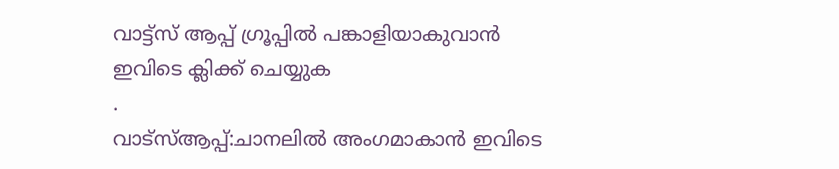വാട്ട്സ് ആപ്പ് ഗ്രൂപ്പിൽ പങ്കാളിയാകുവാൻ
ഇവിടെ ക്ലിക്ക് ചെയ്യുക
.
വാട്സ്ആപ്പ്:ചാനലിൽ അംഗമാകാൻ ഇവിടെ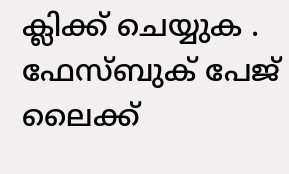ക്ലിക്ക് ചെയ്യുക .
ഫേസ്ബുക് പേജ് ലൈക്ക്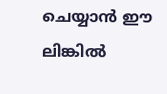ചെയ്യാൻ ഈ ലിങ്കിൽ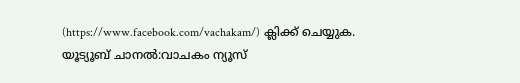(https://www.facebook.com/vachakam/) ക്ലിക്ക് ചെയ്യുക.
യൂട്യൂബ് ചാനൽ:വാചകം ന്യൂസ്